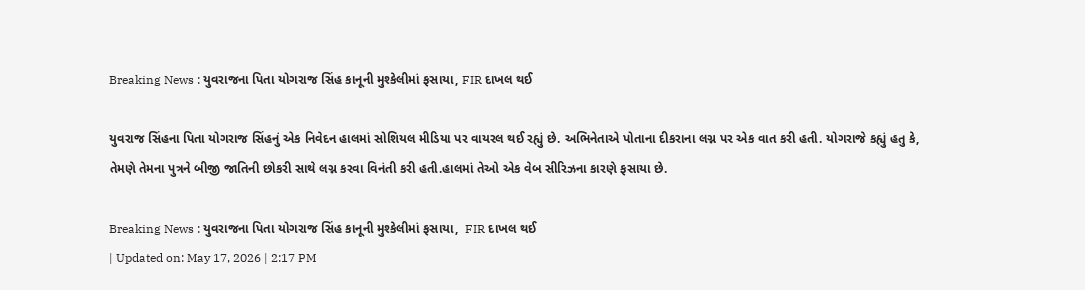Breaking News : યુવરાજના પિતા યોગરાજ સિંહ કાનૂની મુશ્કેલીમાં ફસાયા, FIR દાખલ થઈ

યુવરાજ સિંહના પિતા યોગરાજ સિંહનું એક નિવેદન હાલમાં સોશિયલ મીડિયા પર વાયરલ થઈ રહ્યું છે. અભિનેતાએ પોતાના દીકરાના લગ્ન પર એક વાત કરી હતી. યોગરાજે કહ્યું હતુ કે, તેમણે તેમના પુત્રને બીજી જાતિની છોકરી સાથે લગ્ન કરવા વિનંતી કરી હતી.હાલમાં તેઓ એક વેબ સીરિઝના કારણે ફસાયા છે.

Breaking News : યુવરાજના પિતા યોગરાજ સિંહ કાનૂની મુશ્કેલીમાં ફસાયા,  FIR દાખલ થઈ
| Updated on: May 17, 2026 | 2:17 PM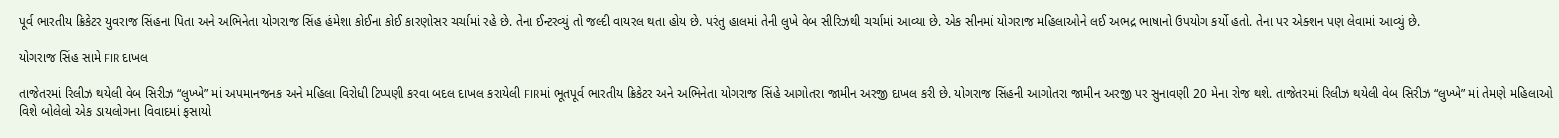પૂર્વ ભારતીય ક્રિકેટર યુવરાજ સિંહના પિતા અને અભિનેતા યોગરાજ સિંહ હંમેશા કોઈના કોઈ કારણોસર ચર્ચામાં રહે છે. તેના ઈન્ટરવ્યું તો જલ્દી વાયરલ થતા હોય છે. પરંતુ હાલમાં તેની લુખે વેબ સીરિઝથી ચર્ચામાં આવ્યા છે. એક સીનમાં યોગરાજ મહિલાઓને લઈ અભદ્ર ભાષાનો ઉપયોગ કર્યો હતો. તેના પર એક્શન પણ લેવામાં આવ્યું છે.

યોગરાજ સિંહ સામે FIR દાખલ

તાજેતરમાં રિલીઝ થયેલી વેબ સિરીઝ “લુખ્ખે” માં અપમાનજનક અને મહિલા વિરોધી ટિપ્પણી કરવા બદલ દાખલ કરાયેલી FIRમાં ભૂતપૂર્વ ભારતીય ક્રિકેટર અને અભિનેતા યોગરાજ સિંહે આગોતરા જામીન અરજી દાખલ કરી છે. યોગરાજ સિંહની આગોતરા જામીન અરજી પર સુનાવણી 20 મેના રોજ થશે. તાજેતરમાં રિલીઝ થયેલી વેબ સિરીઝ “લુખ્ખે” માં તેમણે મહિલાઓ વિશે બોલેલો એક ડાયલોગના વિવાદમાં ફસાયો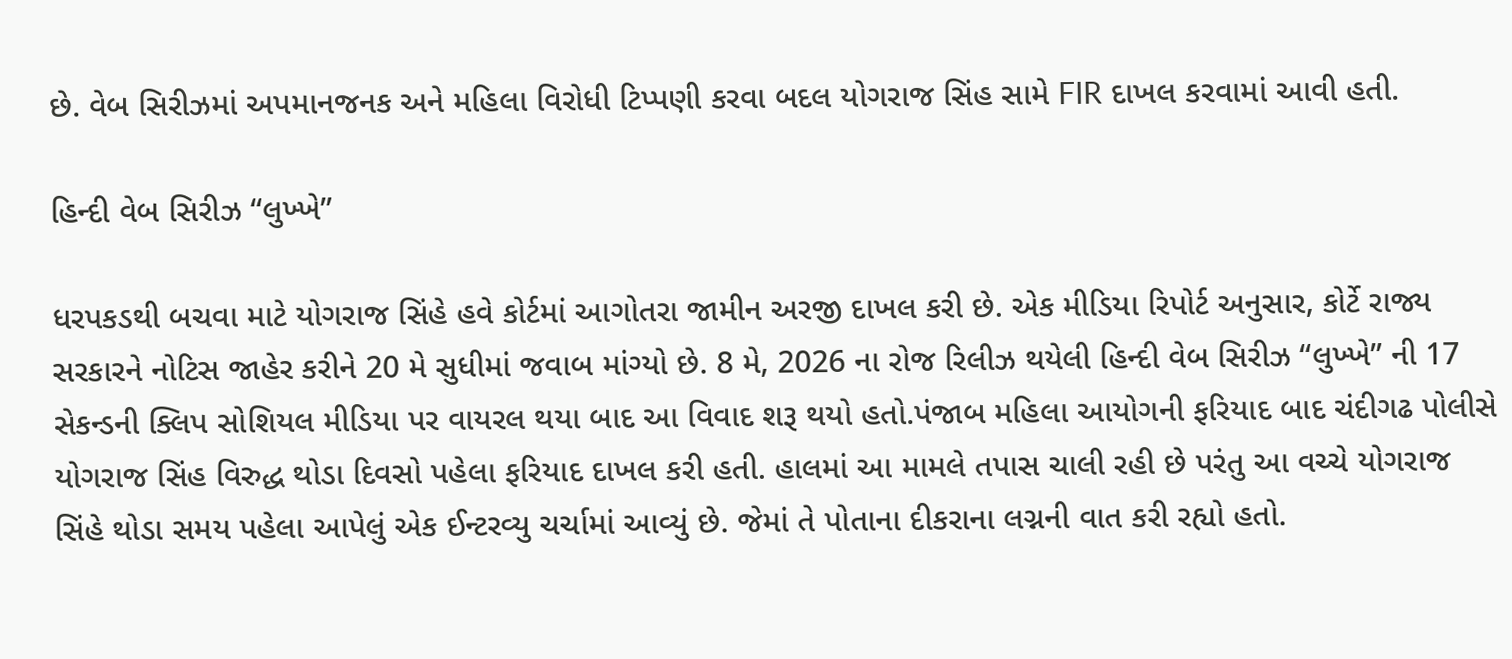છે. વેબ સિરીઝમાં અપમાનજનક અને મહિલા વિરોધી ટિપ્પણી કરવા બદલ યોગરાજ સિંહ સામે FIR દાખલ કરવામાં આવી હતી.

હિન્દી વેબ સિરીઝ “લુખ્ખે”

ધરપકડથી બચવા માટે યોગરાજ સિંહે હવે કોર્ટમાં આગોતરા જામીન અરજી દાખલ કરી છે. એક મીડિયા રિપોર્ટ અનુસાર, કોર્ટે રાજ્ય સરકારને નોટિસ જાહેર કરીને 20 મે સુધીમાં જવાબ માંગ્યો છે. 8 મે, 2026 ના રોજ રિલીઝ થયેલી હિન્દી વેબ સિરીઝ “લુખ્ખે” ની 17 સેકન્ડની ક્લિપ સોશિયલ મીડિયા પર વાયરલ થયા બાદ આ વિવાદ શરૂ થયો હતો.પંજાબ મહિલા આયોગની ફરિયાદ બાદ ચંદીગઢ પોલીસે યોગરાજ સિંહ વિરુદ્ધ થોડા દિવસો પહેલા ફરિયાદ દાખલ કરી હતી. હાલમાં આ મામલે તપાસ ચાલી રહી છે પરંતુ આ વચ્ચે યોગરાજ સિંહે થોડા સમય પહેલા આપેલું એક ઈન્ટરવ્યુ ચર્ચામાં આવ્યું છે. જેમાં તે પોતાના દીકરાના લગ્નની વાત કરી રહ્યો હતો.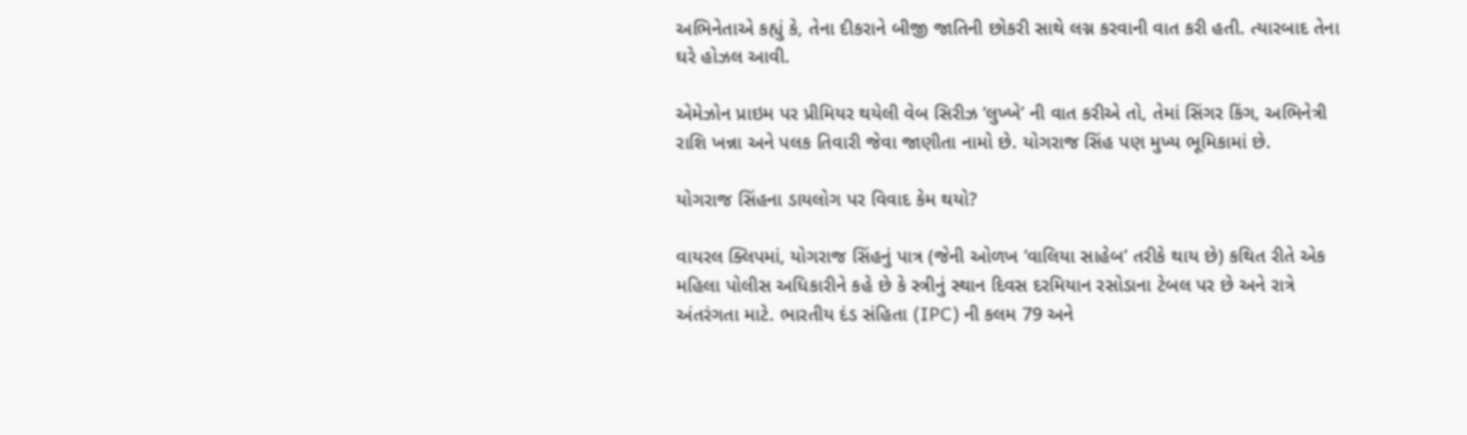અભિનેતાએ કહ્યું કે, તેના દીકરાને બીજી જાતિની છોકરી સાથે લગ્ન કરવાની વાત કરી હતી. ત્યારબાદ તેના ઘરે હોઝલ આવી.

એમેઝોન પ્રાઇમ પર પ્રીમિયર થયેલી વેબ સિરીઝ ‘લુખ્ખે’ ની વાત કરીએ તો, તેમાં સિંગર કિંગ, અભિનેત્રી રાશિ ખન્ના અને પલક તિવારી જેવા જાણીતા નામો છે. યોગરાજ સિંહ પણ મુખ્ય ભૂમિકામાં છે.

યોગરાજ સિંહના ડાયલોગ પર વિવાદ કેમ થયો?

વાયરલ ક્લિપમાં, યોગરાજ સિંહનું પાત્ર (જેની ઓળખ ‘વાલિયા સાહેબ’ તરીકે થાય છે) કથિત રીતે એક મહિલા પોલીસ અધિકારીને કહે છે કે સ્ત્રીનું સ્થાન દિવસ દરમિયાન રસોડાના ટેબલ પર છે અને રાત્રે અંતરંગતા માટે. ભારતીય દંડ સંહિતા (IPC) ની કલમ 79 અને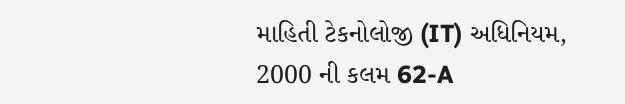માહિતી ટેકનોલોજી (IT) અધિનિયમ, 2000 ની કલમ 62-A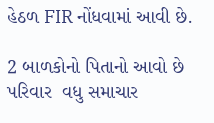હેઠળ FIR નોંધવામાં આવી છે.

2 બાળકોનો પિતાનો આવો છે પરિવાર  વધુ સમાચાર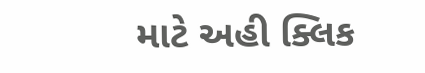માટે અહી ક્લિક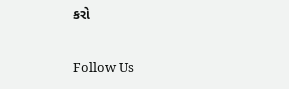કરો

Follow Us